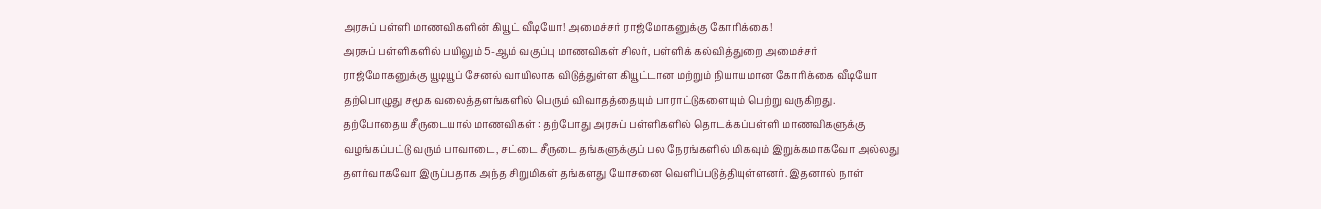அரசுப் பள்ளி மாணவிகளின் கியூட் வீடியோ! அமைச்சர் ராஜ்மோகனுக்கு கோரிக்கை!
அரசுப் பள்ளிகளில் பயிலும் 5-ஆம் வகுப்பு மாணவிகள் சிலர், பள்ளிக் கல்வித்துறை அமைச்சர் ராஜ்மோகனுக்கு யூடியூப் சேனல் வாயிலாக விடுத்துள்ள கியூட்டான மற்றும் நியாயமான கோரிக்கை வீடியோ தற்பொழுது சமூக வலைத்தளங்களில் பெரும் விவாதத்தையும் பாராட்டுகளையும் பெற்று வருகிறது.
தற்போதைய சீருடையால் மாணவிகள் : தற்போது அரசுப் பள்ளிகளில் தொடக்கப்பள்ளி மாணவிகளுக்கு வழங்கப்பட்டு வரும் பாவாடை, சட்டை சீருடை தங்களுக்குப் பல நேரங்களில் மிகவும் இறுக்கமாகவோ அல்லது தளர்வாகவோ இருப்பதாக அந்த சிறுமிகள் தங்களது யோசனை வெளிப்படுத்தியுள்ளனர். இதனால் நாள்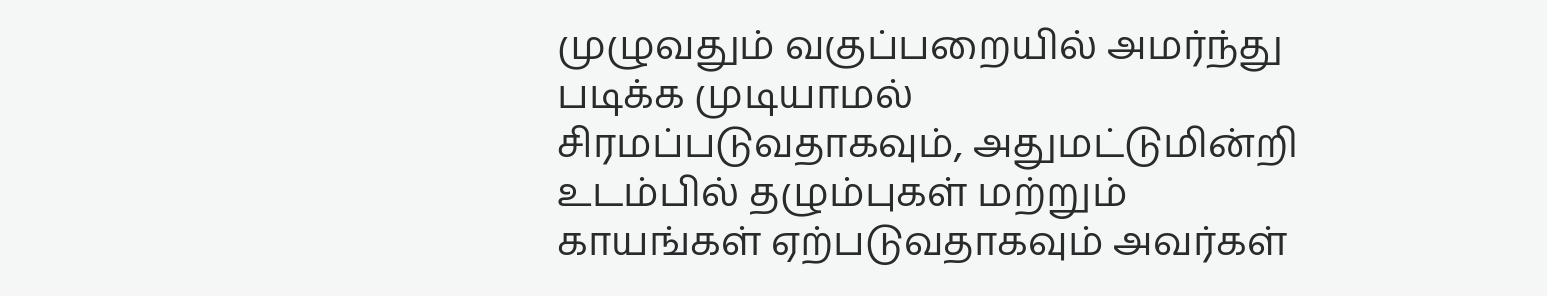முழுவதும் வகுப்பறையில் அமர்ந்து படிக்க முடியாமல் சிரமப்படுவதாகவும், அதுமட்டுமின்றி உடம்பில் தழும்புகள் மற்றும் காயங்கள் ஏற்படுவதாகவும் அவர்கள்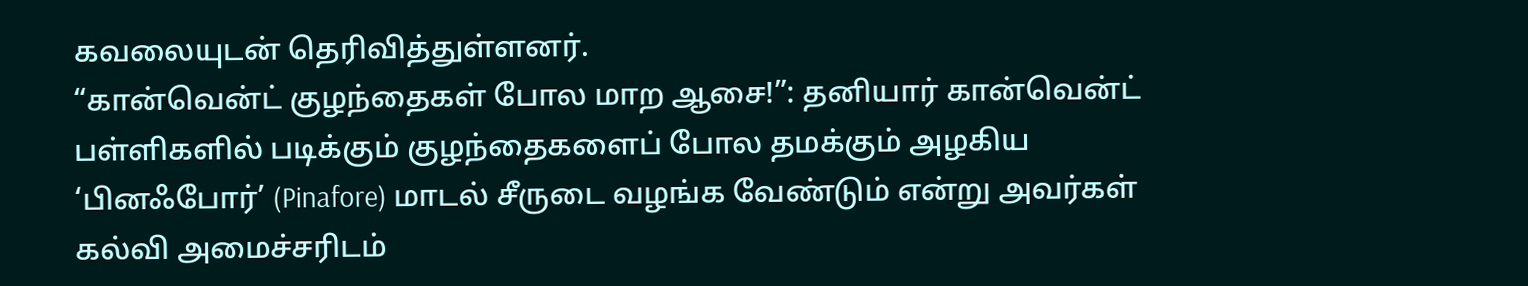கவலையுடன் தெரிவித்துள்ளனர்.
“கான்வென்ட் குழந்தைகள் போல மாற ஆசை!”: தனியார் கான்வென்ட் பள்ளிகளில் படிக்கும் குழந்தைகளைப் போல தமக்கும் அழகிய ‘பினஃபோர்’ (Pinafore) மாடல் சீருடை வழங்க வேண்டும் என்று அவர்கள் கல்வி அமைச்சரிடம்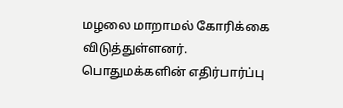மழலை மாறாமல் கோரிக்கை விடுத்துள்ளனர்.
பொதுமக்களின் எதிர்பார்ப்பு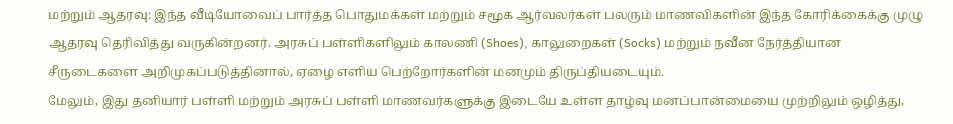மற்றும் ஆதரவு: இந்த வீடியோவைப் பார்த்த பொதுமக்கள் மற்றும் சமூக ஆர்வலர்கள் பலரும் மாணவிகளின் இந்த கோரிக்கைக்கு முழு ஆதரவு தெரிவித்து வருகின்றனர். அரசுப் பள்ளிகளிலும் காலணி (Shoes), காலுறைகள் (Socks) மற்றும் நவீன நேர்த்தியான சீருடைகளை அறிமுகப்படுத்தினால், ஏழை எளிய பெற்றோர்களின் மனமும் திருப்தியடையும்.
மேலும், இது தனியார் பள்ளி மற்றும் அரசுப் பள்ளி மாணவர்களுக்கு இடையே உள்ள தாழ்வு மனப்பான்மையை முற்றிலும் ஒழித்து,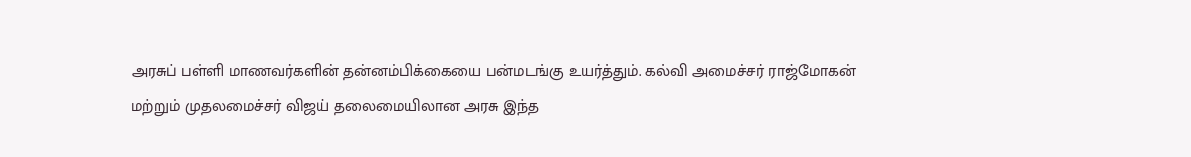அரசுப் பள்ளி மாணவர்களின் தன்னம்பிக்கையை பன்மடங்கு உயர்த்தும். கல்வி அமைச்சர் ராஜ்மோகன் மற்றும் முதலமைச்சர் விஜய் தலைமையிலான அரசு இந்த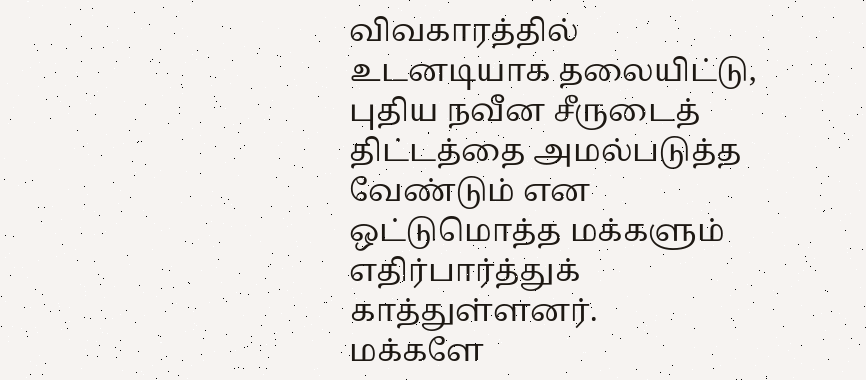விவகாரத்தில் உடனடியாக தலையிட்டு, புதிய நவீன சீருடைத் திட்டத்தை அமல்படுத்த வேண்டும் என ஒட்டுமொத்த மக்களும் எதிர்பார்த்துக் காத்துள்ளனர்.
மக்களே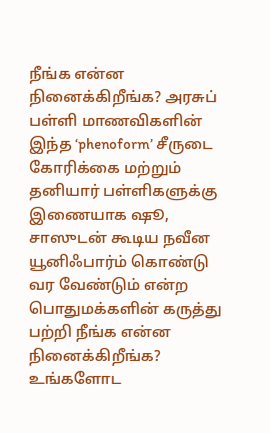நீங்க என்ன நினைக்கிறீங்க? அரசுப் பள்ளி மாணவிகளின் இந்த ‘phenoform’ சீருடை கோரிக்கை மற்றும் தனியார் பள்ளிகளுக்கு இணையாக ஷூ, சாஸுடன் கூடிய நவீன யூனிஃபார்ம் கொண்டு வர வேண்டும் என்ற பொதுமக்களின் கருத்து பற்றி நீங்க என்ன நினைக்கிறீங்க? உங்களோட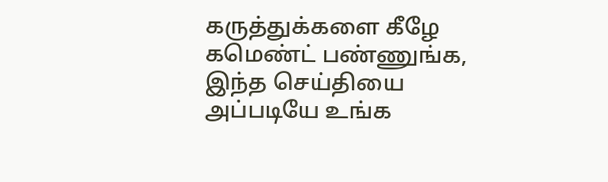கருத்துக்களை கீழே கமெண்ட் பண்ணுங்க, இந்த செய்தியை அப்படியே உங்க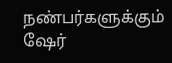நண்பர்களுக்கும் ஷேர்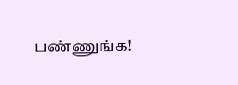பண்ணுங்க!